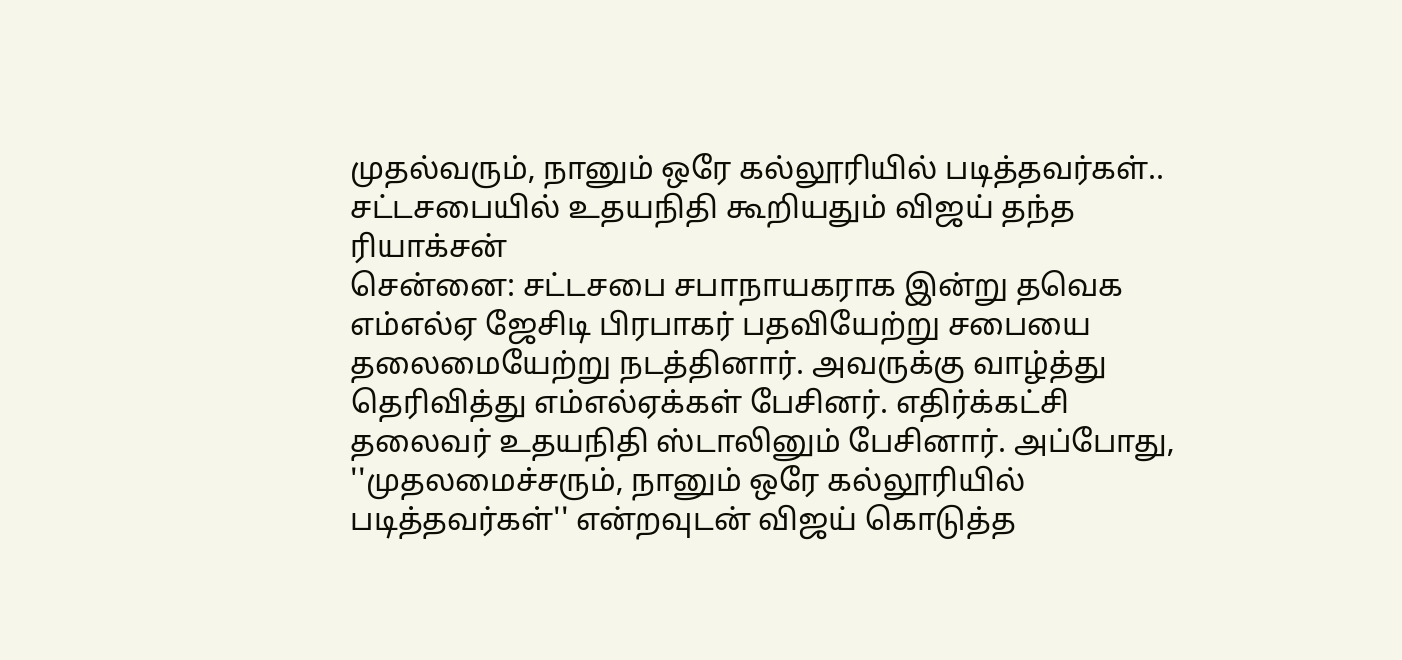முதல்வரும், நானும் ஒரே கல்லூரியில் படித்தவர்கள்.. சட்டசபையில் உதயநிதி கூறியதும் விஜய் தந்த ரியாக்சன்
சென்னை: சட்டசபை சபாநாயகராக இன்று தவெக எம்எல்ஏ ஜேசிடி பிரபாகர் பதவியேற்று சபையை தலைமையேற்று நடத்தினார். அவருக்கு வாழ்த்து தெரிவித்து எம்எல்ஏக்கள் பேசினர். எதிர்க்கட்சி தலைவர் உதயநிதி ஸ்டாலினும் பேசினார். அப்போது, ''முதலமைச்சரும், நானும் ஒரே கல்லூரியில் படித்தவர்கள்'' என்றவுடன் விஜய் கொடுத்த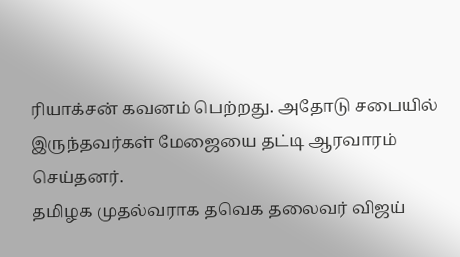ரியாக்சன் கவனம் பெற்றது. அதோடு சபையில் இருந்தவர்கள் மேஜையை தட்டி ஆரவாரம் செய்தனர்.
தமிழக முதல்வராக தவெக தலைவர் விஜய்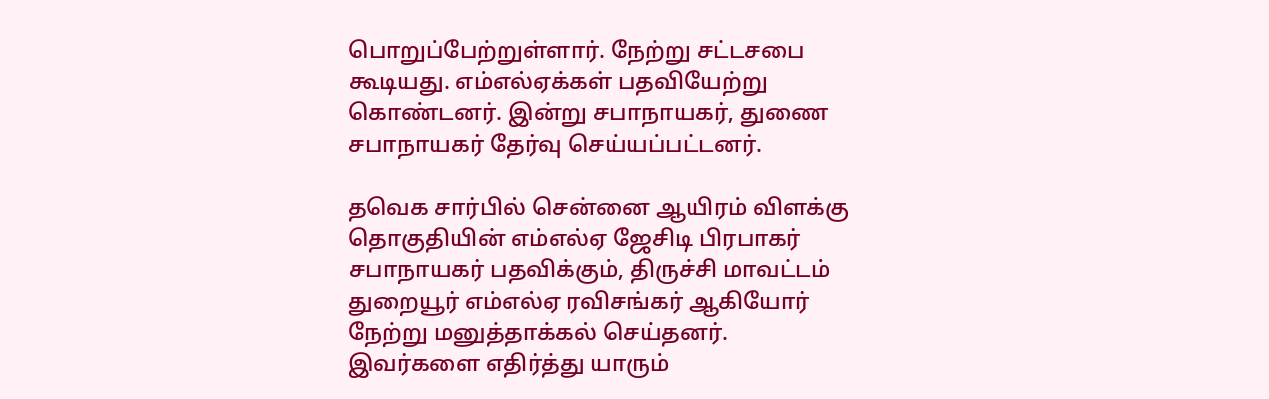பொறுப்பேற்றுள்ளார். நேற்று சட்டசபை கூடியது. எம்எல்ஏக்கள் பதவியேற்று கொண்டனர். இன்று சபாநாயகர், துணை சபாநாயகர் தேர்வு செய்யப்பட்டனர்.

தவெக சார்பில் சென்னை ஆயிரம் விளக்கு தொகுதியின் எம்எல்ஏ ஜேசிடி பிரபாகர் சபாநாயகர் பதவிக்கும், திருச்சி மாவட்டம் துறையூர் எம்எல்ஏ ரவிசங்கர் ஆகியோர் நேற்று மனுத்தாக்கல் செய்தனர்.
இவர்களை எதிர்த்து யாரும்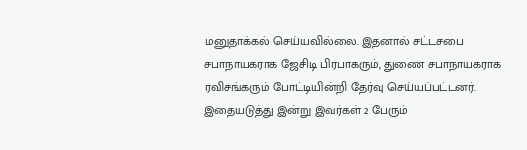மனுதாக்கல் செய்யவில்லை. இதனால் சட்டசபை சபாநாயகராக ஜேசிடி பிரபாகரும், துணை சபாநாயகராக ரவிசங்கரும் போட்டியின்றி தேர்வு செய்யப்பட்டனர். இதையடுத்து இன்று இவர்கள் 2 பேரும்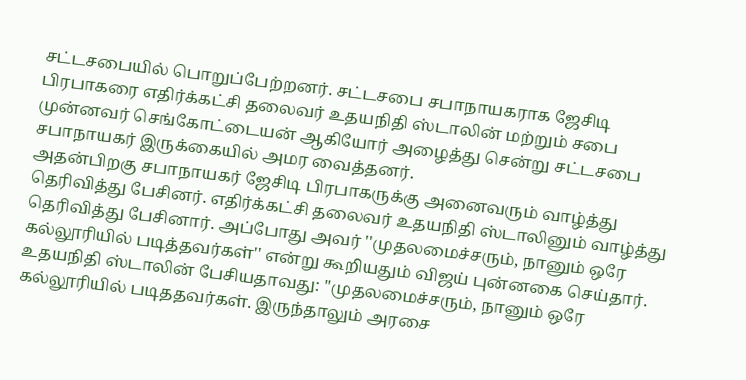சட்டசபையில் பொறுப்பேற்றனர். சட்டசபை சபாநாயகராக ஜேசிடி பிரபாகரை எதிர்க்கட்சி தலைவர் உதயநிதி ஸ்டாலின் மற்றும் சபை முன்னவர் செங்கோட்டையன் ஆகியோர் அழைத்து சென்று சட்டசபை சபாநாயகர் இருக்கையில் அமர வைத்தனர்.
அதன்பிறகு சபாநாயகர் ஜேசிடி பிரபாகருக்கு அனைவரும் வாழ்த்து தெரிவித்து பேசினர். எதிர்க்கட்சி தலைவர் உதயநிதி ஸ்டாலினும் வாழ்த்து தெரிவித்து பேசினார். அப்போது அவர் ''முதலமைச்சரும், நானும் ஒரே கல்லூரியில் படித்தவர்கள்'' என்று கூறியதும் விஜய் புன்னகை செய்தார். உதயநிதி ஸ்டாலின் பேசியதாவது: ''முதலமைச்சரும், நானும் ஒரே கல்லூரியில் படிததவர்கள். இருந்தாலும் அரசை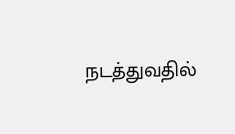நடத்துவதில்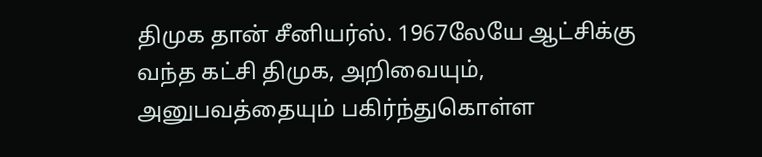திமுக தான் சீனியர்ஸ். 1967லேயே ஆட்சிக்கு வந்த கட்சி திமுக, அறிவையும், அனுபவத்தையும் பகிர்ந்துகொள்ள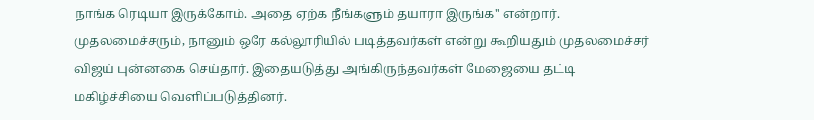நாங்க ரெடியா இருக்கோம். அதை ஏற்க நீங்களும் தயாரா இருங்க'' என்றார்.
முதலமைச்சரும், நானும் ஒரே கல்லூரியில் படித்தவர்கள் என்று கூறியதும் முதலமைச்சர் விஜய் புன்னகை செய்தார். இதையடுத்து அங்கிருந்தவர்கள் மேஜையை தட்டி மகிழ்ச்சியை வெளிப்படுத்தினர்.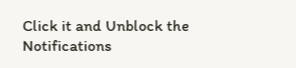Click it and Unblock the Notifications